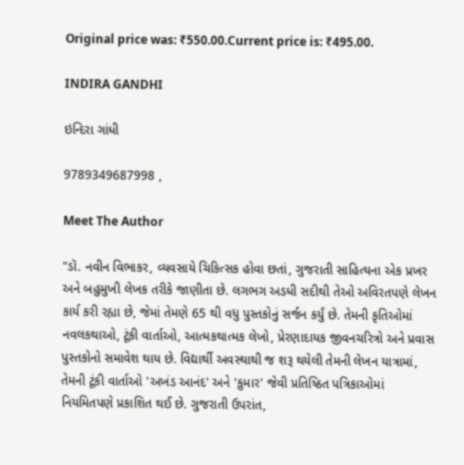Original price was: ₹550.00.Current price is: ₹495.00.

INDIRA GANDHI

ઇન્દિરા ગાંધી

9789349687998 ,

Meet The Author

"ડૉ. નવીન વિભાકર, વ્યવસાયે ચિકિત્સક હોવા છતાં, ગુજરાતી સાહિત્યના એક પ્રખર અને બહુમુખી લેખક તરીકે જાણીતા છે. લગભગ અડધી સદીથી તેઓ અવિરતપણે લેખન કાર્ય કરી રહ્યા છે, જેમાં તેમણે 65 થી વધુ પુસ્તકોનું સર્જન કર્યું છે. તેમની કૃતિઓમાં નવલકથાઓ, ટૂંકી વાર્તાઓ, આત્મકથાત્મક લેખો, પ્રેરણાદાયક જીવનચરિત્રો અને પ્રવાસ પુસ્તકોનો સમાવેશ થાય છે. વિદ્યાર્થી અવસ્થાથી જ શરૂ થયેલી તેમની લેખન યાત્રામાં, તેમની ટૂંકી વાર્તાઓ 'અખંડ આનંદ' અને 'કુમાર' જેવી પ્રતિષ્ઠિત પત્રિકાઓમાં નિયમિતપણે પ્રકાશિત થઈ છે. ગુજરાતી ઉપરાંત,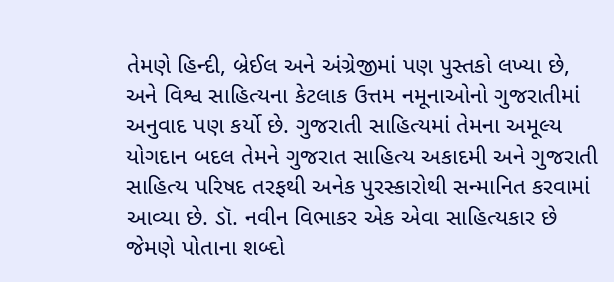તેમણે હિન્દી, બ્રેઈલ અને અંગ્રેજીમાં પણ પુસ્તકો લખ્યા છે, અને વિશ્વ સાહિત્યના કેટલાક ઉત્તમ નમૂનાઓનો ગુજરાતીમાં અનુવાદ પણ કર્યો છે. ગુજરાતી સાહિત્યમાં તેમના અમૂલ્ય યોગદાન બદલ તેમને ગુજરાત સાહિત્ય અકાદમી અને ગુજરાતી સાહિત્ય પરિષદ તરફથી અનેક પુરસ્કારોથી સન્માનિત કરવામાં આવ્યા છે. ડૉ. નવીન વિભાકર એક એવા સાહિત્યકાર છે જેમણે પોતાના શબ્દો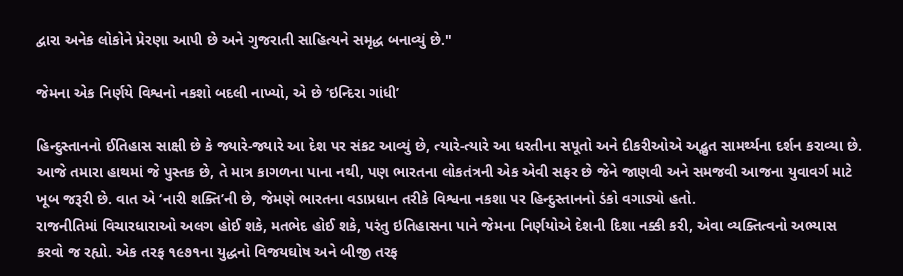દ્વારા અનેક લોકોને પ્રેરણા આપી છે અને ગુજરાતી સાહિત્યને સમૃદ્ધ બનાવ્યું છે."

જેમના એક નિર્ણયે વિશ્વનો નકશો બદલી નાખ્યો, એ છે ‘ઇન્દિરા ગાંધી’

હિન્દુસ્તાનનો ઈતિહાસ સાક્ષી છે કે જ્યારે-જ્યારે આ દેશ પર સંકટ આવ્યું છે, ત્યારે-ત્યારે આ ધરતીના સપૂતો અને દીકરીઓએ અદ્ભુત સામર્થ્યના દર્શન કરાવ્યા છે.
આજે તમારા હાથમાં જે પુસ્તક છે, તે માત્ર કાગળના પાના નથી, પણ ભારતના લોકતંત્રની એક એવી સફર છે જેને જાણવી અને સમજવી આજના યુવાવર્ગ માટે ખૂબ જરૂરી છે. વાત એ ‘નારી શક્તિ’ની છે, જેમણે ભારતના વડાપ્રધાન તરીકે વિશ્વના નકશા પર હિન્દુસ્તાનનો ડંકો વગાડ્યો હતો.
રાજનીતિમાં વિચારધારાઓ અલગ હોઈ શકે, મતભેદ હોઈ શકે, પરંતુ ઇતિહાસના પાને જેમના નિર્ણયોએ દેશની દિશા નક્કી કરી, એવા વ્યક્તિત્વનો અભ્યાસ કરવો જ રહ્યો. એક તરફ ૧૯૭૧ના યુદ્ધનો વિજયઘોષ અને બીજી તરફ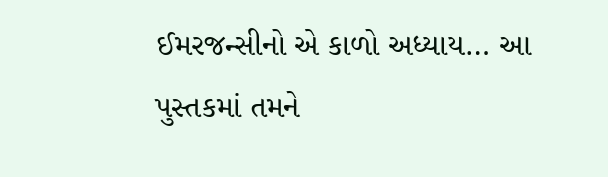ઈમરજન્સીનો એ કાળો અધ્યાય… આ પુસ્તકમાં તમને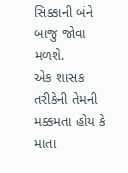સિક્કાની બંને બાજુ જોવા મળશે.
એક શાસક તરીકેની તેમની મક્કમતા હોય કે માતા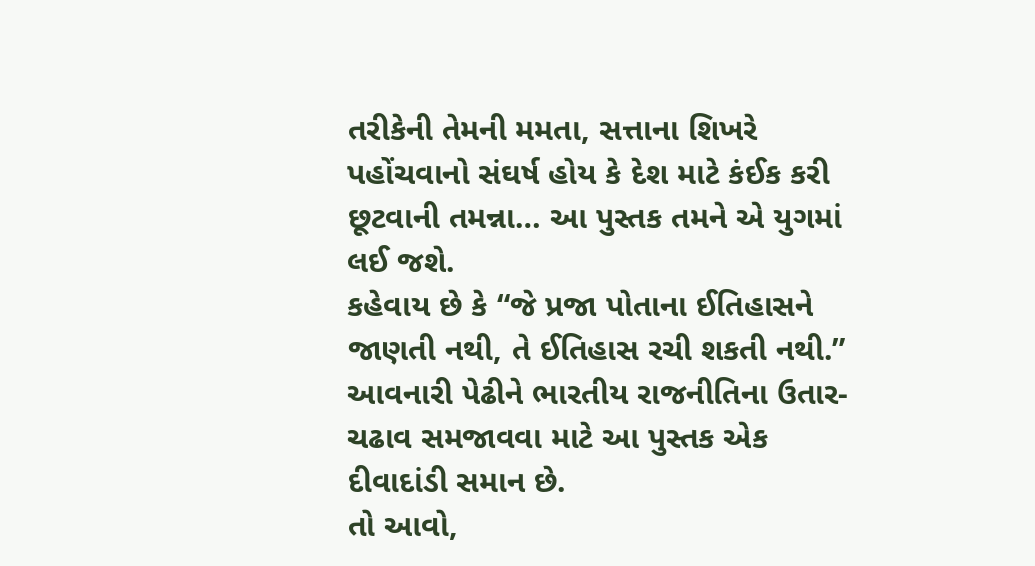તરીકેની તેમની મમતા, સત્તાના શિખરે પહોંચવાનો સંઘર્ષ હોય કે દેશ માટે કંઈક કરી છૂટવાની તમન્ના… આ પુસ્તક તમને એ યુગમાં લઈ જશે.
કહેવાય છે કે “જે પ્રજા પોતાના ઈતિહાસને જાણતી નથી, તે ઈતિહાસ રચી શકતી નથી.” આવનારી પેઢીને ભારતીય રાજનીતિના ઉતાર-ચઢાવ સમજાવવા માટે આ પુસ્તક એક દીવાદાંડી સમાન છે.
તો આવો,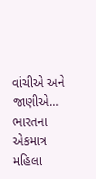વાંચીએ અને જાણીએ… ભારતના એકમાત્ર મહિલા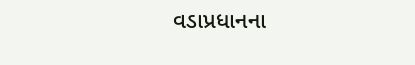વડાપ્રધાનના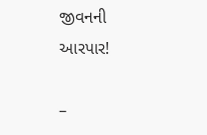જીવનની આરપાર!

–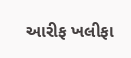આરીફ ખલીફા